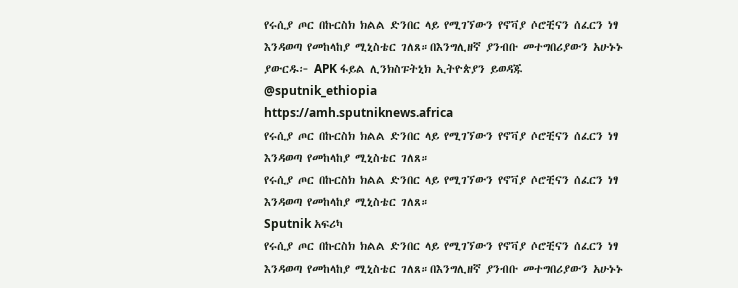የሩሲያ ጦር በኩርስክ ክልል ድንበር ላይ የሚገኘውን የኖቫያ ሶሮቺናን ሰፈርን ነፃ እንዳወጣ የመከላከያ ሚኒስቴር ገለጸ።በእንግሊዘኛ ያንብቡ መተግበሪያውን አሁኑኑ ያውርዱ፦ APK ፋይል ሊንክስፑትኒክ ኢትዮጵያን ይወዳጁ @sputnik_ethiopia
https://amh.sputniknews.africa
የሩሲያ ጦር በኩርስክ ክልል ድንበር ላይ የሚገኘውን የኖቫያ ሶሮቺናን ሰፈርን ነፃ እንዳወጣ የመከላከያ ሚኒስቴር ገለጸ።
የሩሲያ ጦር በኩርስክ ክልል ድንበር ላይ የሚገኘውን የኖቫያ ሶሮቺናን ሰፈርን ነፃ እንዳወጣ የመከላከያ ሚኒስቴር ገለጸ።
Sputnik አፍሪካ
የሩሲያ ጦር በኩርስክ ክልል ድንበር ላይ የሚገኘውን የኖቫያ ሶሮቺናን ሰፈርን ነፃ እንዳወጣ የመከላከያ ሚኒስቴር ገለጸ።በእንግሊዘኛ ያንብቡ መተግበሪያውን አሁኑኑ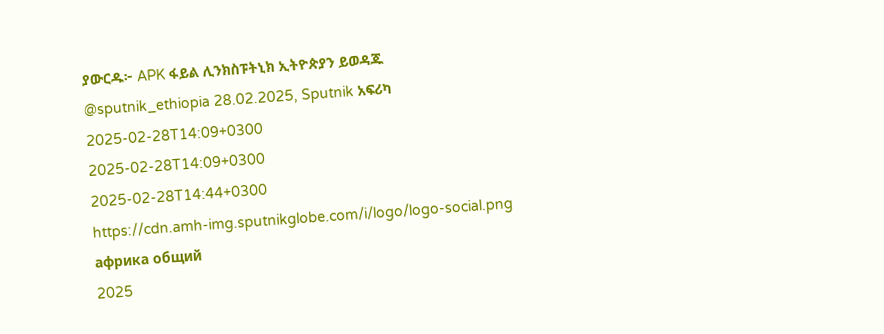ያውርዱ፦ APK ፋይል ሊንክስፑትኒክ ኢትዮጵያን ይወዳጁ @sputnik_ethiopia 28.02.2025, Sputnik አፍሪካ
2025-02-28T14:09+0300
2025-02-28T14:09+0300
2025-02-28T14:44+0300
https://cdn.amh-img.sputnikglobe.com/i/logo/logo-social.png
африка общий
2025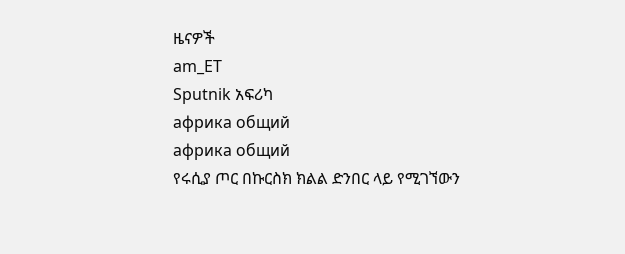ዜናዎች
am_ET
Sputnik አፍሪካ
африка общий
африка общий
የሩሲያ ጦር በኩርስክ ክልል ድንበር ላይ የሚገኘውን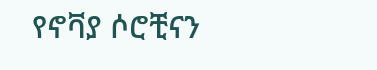የኖቫያ ሶሮቺናን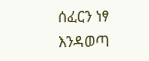ሰፈርን ነፃ እንዳወጣ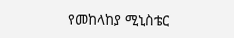የመከላከያ ሚኒስቴር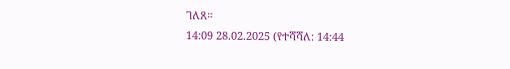ገለጸ።
14:09 28.02.2025 (የተሻሻለ: 14:44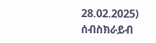28.02.2025)
ሰብስክራይብ